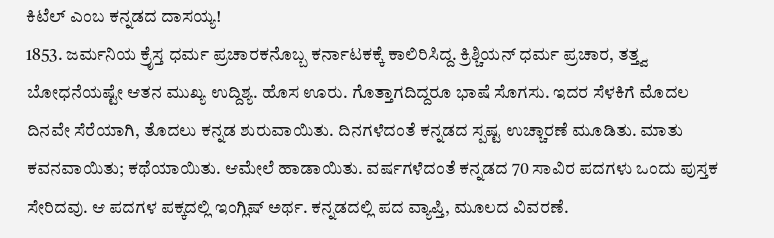ಕಿಟೆಲ್ ಎಂಬ ಕನ್ನಡದ ದಾಸಯ್ಯ!
1853. ಜರ್ಮನಿಯ ಕ್ರೆೃಸ್ತ ಧರ್ಮ ಪ್ರಚಾರಕನೊಬ್ಬ ಕರ್ನಾಟಕಕ್ಕೆ ಕಾಲಿರಿಸಿದ್ದ. ಕ್ರಿಶ್ಚಿಯನ್ ಧರ್ಮ ಪ್ರಚಾರ, ತತ್ತ್ವ ಬೋಧನೆಯಷ್ಟೇ ಆತನ ಮುಖ್ಯ ಉದ್ದಿಶ್ಯ. ಹೊಸ ಊರು. ಗೊತ್ತಾಗದಿದ್ದರೂ ಭಾಷೆ ಸೊಗಸು. ಇದರ ಸೆಳಕಿಗೆ ಮೊದಲ ದಿನವೇ ಸೆರೆಯಾಗಿ, ತೊದಲು ಕನ್ನಡ ಶುರುವಾಯಿತು. ದಿನಗಳೆದಂತೆ ಕನ್ನಡದ ಸ್ಪಷ್ಟ ಉಚ್ಚಾರಣೆ ಮೂಡಿತು. ಮಾತು ಕವನವಾಯಿತು; ಕಥೆಯಾಯಿತು. ಆಮೇಲೆ ಹಾಡಾಯಿತು. ವರ್ಷಗಳೆದಂತೆ ಕನ್ನಡದ 70 ಸಾವಿರ ಪದಗಳು ಒಂದು ಪುಸ್ತಕ ಸೇರಿದವು. ಆ ಪದಗಳ ಪಕ್ಕದಲ್ಲಿ ಇಂಗ್ಲಿಷ್ ಅರ್ಥ. ಕನ್ನಡದಲ್ಲಿ ಪದ ವ್ಯಾಪ್ತಿ, ಮೂಲದ ವಿವರಣೆ.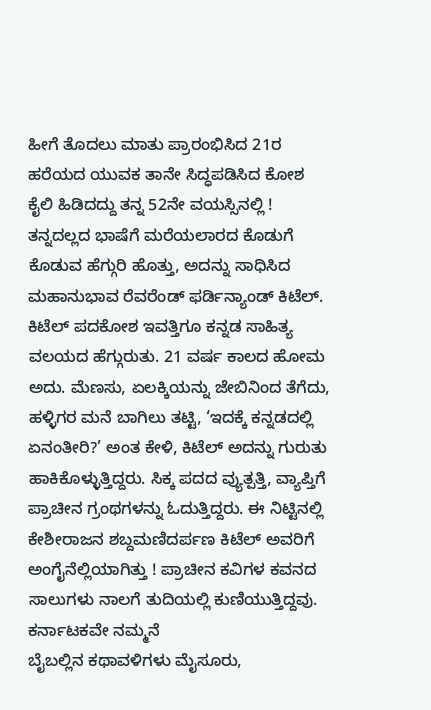ಹೀಗೆ ತೊದಲು ಮಾತು ಪ್ರಾರಂಭಿಸಿದ 21ರ ಹರೆಯದ ಯುವಕ ತಾನೇ ಸಿದ್ಧಪಡಿಸಿದ ಕೋಶ ಕೈಲಿ ಹಿಡಿದದ್ದು ತನ್ನ 52ನೇ ವಯಸ್ಸಿನಲ್ಲಿ ! ತನ್ನದಲ್ಲದ ಭಾಷೆಗೆ ಮರೆಯಲಾರದ ಕೊಡುಗೆ ಕೊಡುವ ಹೆಗ್ಗುರಿ ಹೊತ್ತು, ಅದನ್ನು ಸಾಧಿಸಿದ ಮಹಾನುಭಾವ ರೆವರೆಂಡ್ ಫರ್ಡಿನ್ಯಾಂಡ್ ಕಿಟೆಲ್.
ಕಿಟೆಲ್ ಪದಕೋಶ ಇವತ್ತಿಗೂ ಕನ್ನಡ ಸಾಹಿತ್ಯ ವಲಯದ ಹೆಗ್ಗುರುತು. 21 ವರ್ಷ ಕಾಲದ ಹೋಮ ಅದು. ಮೆಣಸು, ಏಲಕ್ಕಿಯನ್ನು ಜೇಬಿನಿಂದ ತೆಗೆದು, ಹಳ್ಳಿಗರ ಮನೆ ಬಾಗಿಲು ತಟ್ಟಿ, ‘ಇದಕ್ಕೆ ಕನ್ನಡದಲ್ಲಿ ಏನಂತೀರಿ?’ ಅಂತ ಕೇಳಿ, ಕಿಟೆಲ್ ಅದನ್ನು ಗುರುತು ಹಾಕಿಕೊಳ್ಳುತ್ತಿದ್ದರು. ಸಿಕ್ಕ ಪದದ ವ್ಯುತ್ಪತ್ತಿ, ವ್ಯಾಪ್ತಿಗೆ ಪ್ರಾಚೀನ ಗ್ರಂಥಗಳನ್ನು ಓದುತ್ತಿದ್ದರು. ಈ ನಿಟ್ಟಿನಲ್ಲಿ ಕೇಶೀರಾಜನ ಶಬ್ದಮಣಿದರ್ಪಣ ಕಿಟೆಲ್ ಅವರಿಗೆ ಅಂಗೈನೆಲ್ಲಿಯಾಗಿತ್ತು ! ಪ್ರಾಚೀನ ಕವಿಗಳ ಕವನದ ಸಾಲುಗಳು ನಾಲಗೆ ತುದಿಯಲ್ಲಿ ಕುಣಿಯುತ್ತಿದ್ದವು.
ಕರ್ನಾಟಕವೇ ನಮ್ಮನೆ
ಬೈಬಲ್ಲಿನ ಕಥಾವಳಿಗಳು ಮೈಸೂರು,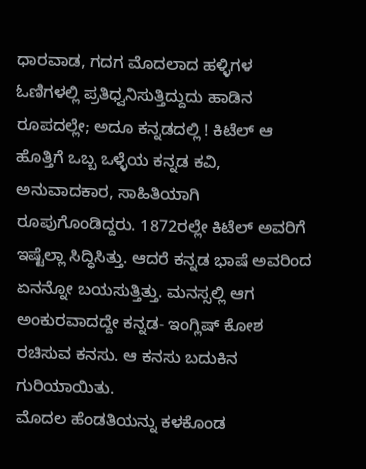ಧಾರವಾಡ, ಗದಗ ಮೊದಲಾದ ಹಳ್ಳಿಗಳ ಓಣಿಗಳಲ್ಲಿ ಪ್ರತಿಧ್ವನಿಸುತ್ತಿದ್ದುದು ಹಾಡಿನ ರೂಪದಲ್ಲೇ; ಅದೂ ಕನ್ನಡದಲ್ಲಿ ! ಕಿಟೆಲ್ ಆ ಹೊತ್ತಿಗೆ ಒಬ್ಬ ಒಳ್ಳೆಯ ಕನ್ನಡ ಕವಿ, ಅನುವಾದಕಾರ, ಸಾಹಿತಿಯಾಗಿ ರೂಪುಗೊಂಡಿದ್ದರು. 1872ರಲ್ಲೇ ಕಿಟೆಲ್ ಅವರಿಗೆ ಇಷ್ಟೆಲ್ಲಾ ಸಿದ್ಧಿಸಿತ್ತು. ಆದರೆ ಕನ್ನಡ ಭಾಷೆ ಅವರಿಂದ ಏನನ್ನೋ ಬಯಸುತ್ತಿತ್ತು. ಮನಸ್ಸಲ್ಲಿ ಆಗ ಅಂಕುರವಾದದ್ದೇ ಕನ್ನಡ- ಇಂಗ್ಲಿಷ್ ಕೋಶ ರಚಿಸುವ ಕನಸು. ಆ ಕನಸು ಬದುಕಿನ ಗುರಿಯಾಯಿತು.
ಮೊದಲ ಹೆಂಡತಿಯನ್ನು ಕಳಕೊಂಡ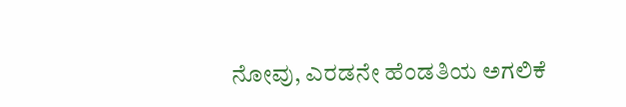ನೋವು, ಎರಡನೇ ಹೆಂಡತಿಯ ಅಗಲಿಕೆ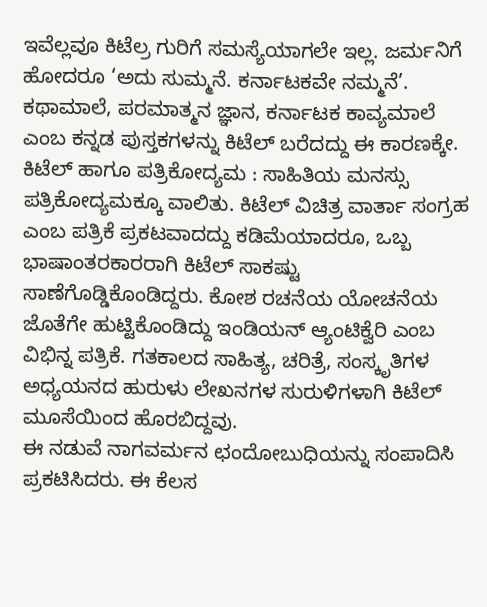ಇವೆಲ್ಲವೂ ಕಿಟೆಲ್ರ ಗುರಿಗೆ ಸಮಸ್ಯೆಯಾಗಲೇ ಇಲ್ಲ. ಜರ್ಮನಿಗೆ ಹೋದರೂ ‘ಅದು ಸುಮ್ಮನೆ. ಕರ್ನಾಟಕವೇ ನಮ್ಮನೆ’. ಕಥಾಮಾಲೆ, ಪರಮಾತ್ಮನ ಜ್ಞಾನ, ಕರ್ನಾಟಕ ಕಾವ್ಯಮಾಲೆ ಎಂಬ ಕನ್ನಡ ಪುಸ್ತಕಗಳನ್ನು ಕಿಟೆಲ್ ಬರೆದದ್ದು ಈ ಕಾರಣಕ್ಕೇ.
ಕಿಟೆಲ್ ಹಾಗೂ ಪತ್ರಿಕೋದ್ಯಮ : ಸಾಹಿತಿಯ ಮನಸ್ಸು ಪತ್ರಿಕೋದ್ಯಮಕ್ಕೂ ವಾಲಿತು. ಕಿಟೆಲ್ ವಿಚಿತ್ರ ವಾರ್ತಾ ಸಂಗ್ರಹ ಎಂಬ ಪತ್ರಿಕೆ ಪ್ರಕಟವಾದದ್ದು ಕಡಿಮೆಯಾದರೂ, ಒಬ್ಬ ಭಾಷಾಂತರಕಾರರಾಗಿ ಕಿಟೆಲ್ ಸಾಕಷ್ಟು ಸಾಣೆಗೊಡ್ಡಿಕೊಂಡಿದ್ದರು. ಕೋಶ ರಚನೆಯ ಯೋಚನೆಯ ಜೊತೆಗೇ ಹುಟ್ಟಿಕೊಂಡಿದ್ದು ಇಂಡಿಯನ್ ಆ್ಯಂಟಿಕ್ವೆರಿ ಎಂಬ ವಿಭಿನ್ನ ಪತ್ರಿಕೆ. ಗತಕಾಲದ ಸಾಹಿತ್ಯ, ಚರಿತ್ರೆ, ಸಂಸ್ಕೃತಿಗಳ ಅಧ್ಯಯನದ ಹುರುಳು ಲೇಖನಗಳ ಸುರುಳಿಗಳಾಗಿ ಕಿಟೆಲ್ ಮೂಸೆಯಿಂದ ಹೊರಬಿದ್ದವು.
ಈ ನಡುವೆ ನಾಗವರ್ಮನ ಛಂದೋಬುಧಿಯನ್ನು ಸಂಪಾದಿಸಿ ಪ್ರಕಟಿಸಿದರು. ಈ ಕೆಲಸ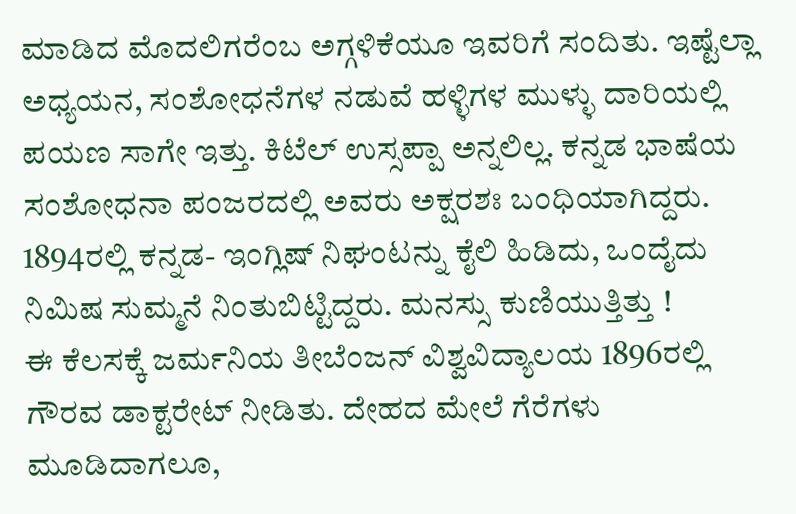ಮಾಡಿದ ಮೊದಲಿಗರೆಂಬ ಅಗ್ಗಳಿಕೆಯೂ ಇವರಿಗೆ ಸಂದಿತು. ಇಷ್ಟೆಲ್ಲಾ ಅಧ್ಯಯನ, ಸಂಶೋಧನೆಗಳ ನಡುವೆ ಹಳ್ಳಿಗಳ ಮುಳ್ಳು ದಾರಿಯಲ್ಲಿ ಪಯಣ ಸಾಗೇ ಇತ್ತು. ಕಿಟೆಲ್ ಉಸ್ಸಪ್ಪಾ ಅನ್ನಲಿಲ್ಲ. ಕನ್ನಡ ಭಾಷೆಯ ಸಂಶೋಧನಾ ಪಂಜರದಲ್ಲಿ ಅವರು ಅಕ್ಷರಶಃ ಬಂಧಿಯಾಗಿದ್ದರು. 1894ರಲ್ಲಿ ಕನ್ನಡ- ಇಂಗ್ಲಿಷ್ ನಿಘಂಟನ್ನು ಕೈಲಿ ಹಿಡಿದು, ಒಂದೈದು ನಿಮಿಷ ಸುಮ್ಮನೆ ನಿಂತುಬಿಟ್ಟಿದ್ದರು. ಮನಸ್ಸು ಕುಣಿಯುತ್ತಿತ್ತು !
ಈ ಕೆಲಸಕ್ಕೆ ಜರ್ಮನಿಯ ತೀಬೆಂಜನ್ ವಿಶ್ವವಿದ್ಯಾಲಯ 1896ರಲ್ಲಿ ಗೌರವ ಡಾಕ್ಟರೇಟ್ ನೀಡಿತು. ದೇಹದ ಮೇಲೆ ಗೆರೆಗಳು ಮೂಡಿದಾಗಲೂ,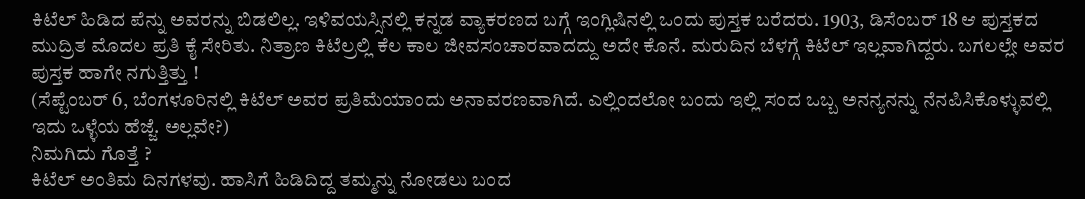ಕಿಟೆಲ್ ಹಿಡಿದ ಪೆನ್ನು ಅವರನ್ನು ಬಿಡಲಿಲ್ಲ. ಇಳಿವಯಸ್ಸಿನಲ್ಲಿ ಕನ್ನಡ ವ್ಯಾಕರಣದ ಬಗ್ಗೆ ಇಂಗ್ಲಿಷಿನಲ್ಲಿ ಒಂದು ಪುಸ್ತಕ ಬರೆದರು. 1903, ಡಿಸೆಂಬರ್ 18 ಆ ಪುಸ್ತಕದ ಮುದ್ರಿತ ಮೊದಲ ಪ್ರತಿ ಕೈ ಸೇರಿತು. ನಿತ್ರಾಣ ಕಿಟೆಲ್ರಲ್ಲಿ ಕೆಲ ಕಾಲ ಜೀವಸಂಚಾರವಾದದ್ದು ಅದೇ ಕೊನೆ. ಮರುದಿನ ಬೆಳಗ್ಗೆ ಕಿಟೆಲ್ ಇಲ್ಲವಾಗಿದ್ದರು. ಬಗಲಲ್ಲೇ ಅವರ ಪುಸ್ತಕ ಹಾಗೇ ನಗುತ್ತಿತ್ತು !
(ಸೆಪ್ಟೆಂಬರ್ 6, ಬೆಂಗಳೂರಿನಲ್ಲಿ ಕಿಟೆಲ್ ಅವರ ಪ್ರತಿಮೆಯಾಂದು ಅನಾವರಣವಾಗಿದೆ. ಎಲ್ಲಿಂದಲೋ ಬಂದು ಇಲ್ಲಿ ಸಂದ ಒಬ್ಬ ಅನನ್ಯನನ್ನು ನೆನಪಿಸಿಕೊಳ್ಳುವಲ್ಲಿ ಇದು ಒಳ್ಳೆಯ ಹೆಜ್ಜೆ. ಅಲ್ಲವೇ?)
ನಿಮಗಿದು ಗೊತ್ತೆ ?
ಕಿಟೆಲ್ ಅಂತಿಮ ದಿನಗಳವು. ಹಾಸಿಗೆ ಹಿಡಿದಿದ್ದ ತಮ್ಮನ್ನು ನೋಡಲು ಬಂದ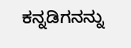ಕನ್ನಡಿಗನನ್ನು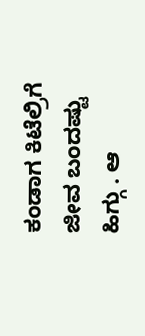ಕಂಡಾಗ ಕಿಟೆಲ್ರಿಗೆ ಜೀವ ಬಂದಷ್ಟು ಹಿಗ್ಗು . ಆ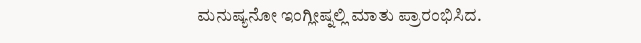ಮನುಷ್ಯನೋ ಇಂಗ್ಲೀಷ್ನಲ್ಲಿ ಮಾತು ಪ್ರಾರಂಭಿಸಿದ.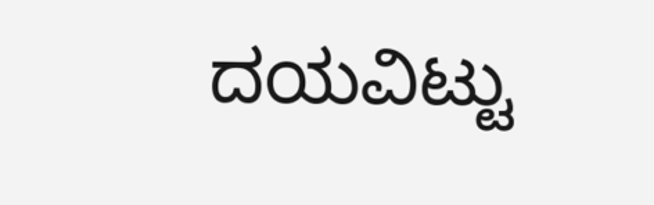ದಯವಿಟ್ಟು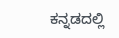ಕನ್ನಡದಲ್ಲಿ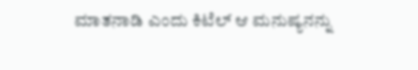ಮಾತನಾಡಿ ಎಂದು ಕಿಟೆಲ್ ಆ ಮನುಷ್ಯನನ್ನು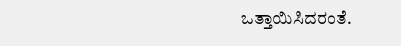ಒತ್ತಾಯಿಸಿದರಂತೆ.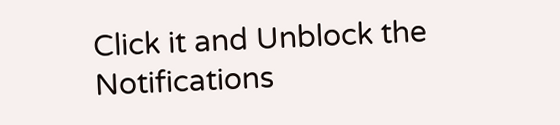Click it and Unblock the Notifications